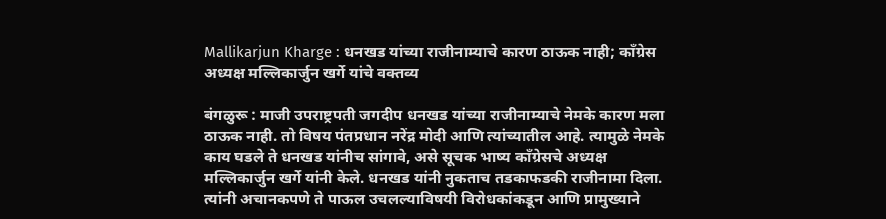Mallikarjun Kharge : धनखड यांच्या राजीनाम्याचे कारण ठाऊक नाही; कॉंग्रेस अध्यक्ष मल्लिकार्जुन खर्गे यांचे वक्तव्य

बंगळुरू : माजी उपराष्ट्रपती जगदीप धनखड यांच्या राजीनाम्याचे नेमके कारण मला ठाऊक नाही. तो विषय पंतप्रधान नरेंद्र मोदी आणि त्यांच्यातील आहे. त्यामुळे नेमके काय घडले ते धनखड यांनीच सांगावे, असे सूचक भाष्य कॉंग्रेसचे अध्यक्ष मल्लिकार्जुन खर्गे यांनी केले. धनखड यांनी नुकताच तडकाफडकी राजीनामा दिला. त्यांनी अचानकपणे ते पाऊल उचलल्याविषयी विरोधकांकडून आणि प्रामुख्याने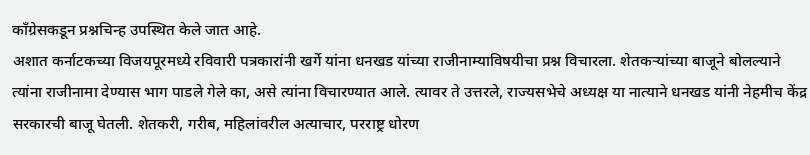कॉंग्रेसकडून प्रश्नचिन्ह उपस्थित केले जात आहे.
अशात कर्नाटकच्या विजयपूरमध्ये रविवारी पत्रकारांनी खर्गे यांना धनखड यांच्या राजीनाम्याविषयीचा प्रश्न विचारला. शेतकऱ्यांच्या बाजूने बोलल्याने त्यांना राजीनामा देण्यास भाग पाडले गेले का, असे त्यांना विचारण्यात आले. त्यावर ते उत्तरले, राज्यसभेचे अध्यक्ष या नात्याने धनखड यांनी नेहमीच केंद्र सरकारची बाजू घेतली. शेतकरी, गरीब, महिलांवरील अत्याचार, परराष्ट्र धोरण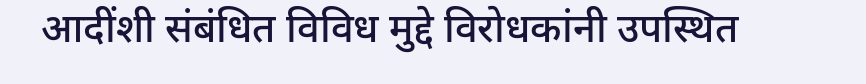आदींशी संबंधित विविध मुद्दे विरोधकांनी उपस्थित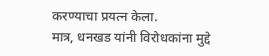करण्याचा प्रयत्न केला.
मात्र, धनखड यांनी विरोधकांना मुद्दे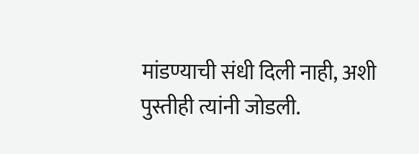मांडण्याची संधी दिली नाही, अशी पुस्तीही त्यांनी जोडली.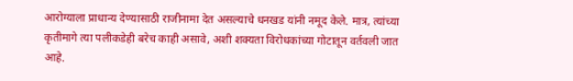आरोग्याला प्राधान्य देण्यासाठी राजीनामा देत असल्याचे धनखड यांनी नमूद केले. मात्र, त्यांच्या कृतीमागे त्या पलीकडेही बरेच काही असावे, अशी शक्यता विरोधकांच्या गोटातून वर्तवली जात आहे.